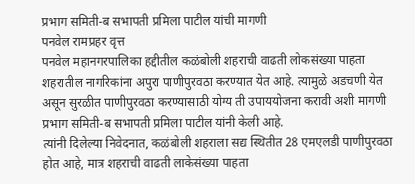प्रभाग समिती-ब सभापती प्रमिला पाटील यांची मागणी
पनवेल रामप्रहर वृत्त
पनवेल महानगरपालिका हद्दीतील कळंबोली शहराची वाढती लोकसंख्या पाहता शहरातील नागरिकांना अपुरा पाणीपुरवठा करण्यात येत आहे. त्यामुळे अडचणी येत असून सुरळीत पाणीपुरवठा करण्यासाठी योग्य ती उपाययोजना करावी अशी मागणी प्रभाग समिती-ब सभापती प्रमिला पाटील यांनी केली आहे.
त्यांनी दिलेल्या निवेदनात, कळंबोली शहराला सद्य स्थितीत 28 एमएलडी पाणीपुरवठा होत आहे, मात्र शहराची वाढती लाकेसंख्या पाहता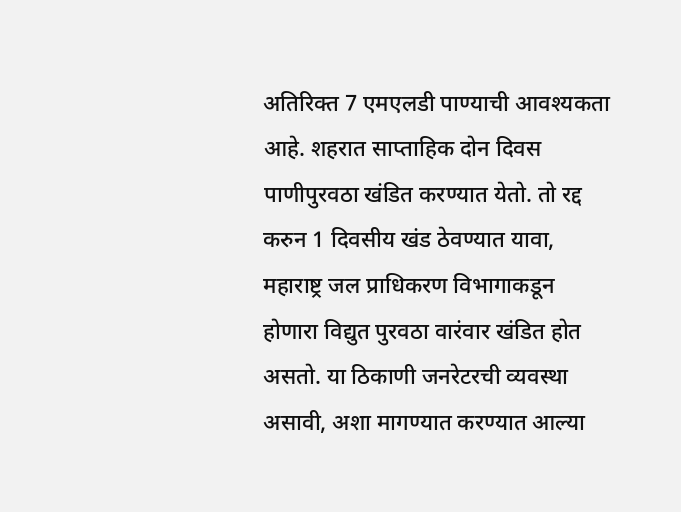अतिरिक्त 7 एमएलडी पाण्याची आवश्यकता आहे. शहरात साप्ताहिक दोन दिवस पाणीपुरवठा खंडित करण्यात येतो. तो रद्द करुन 1 दिवसीय खंड ठेवण्यात यावा, महाराष्ट्र जल प्राधिकरण विभागाकडून होणारा विद्युत पुरवठा वारंवार खंडित होत असतो. या ठिकाणी जनरेटरची व्यवस्था असावी, अशा मागण्यात करण्यात आल्या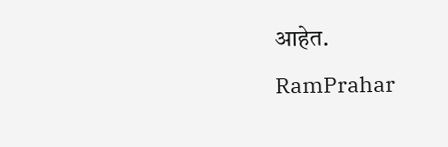आहेत.
RamPrahar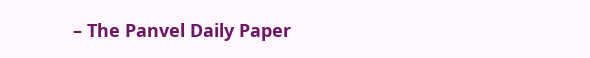– The Panvel Daily Paper